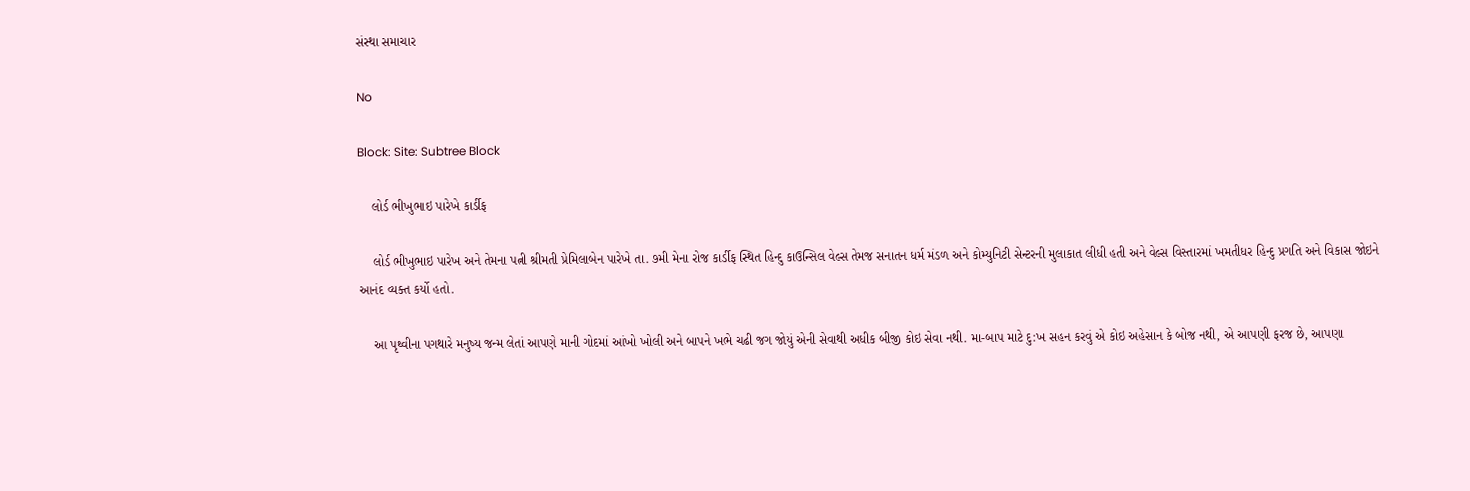સંસ્થા સમાચાર

No

Block: Site: Subtree Block

    લોર્ડ ભીખુભાઇ પારેખે કાર્ડીફ

    લોર્ડ ભીખુભાઇ પારેખ અને તેમના પત્ની શ્રીમતી પ્રેમિલાબેન પારેખે તા. ૭મી મેના રોજ કાર્ડીફ સ્થિત હિન્દુ કાઉન્સિલ વેલ્સ તેમજ સનાતન ધર્મ મંડળ અને કોમ્યુનિટી સેન્ટરની મુલાકાત લીધી હતી અને વેલ્સ વિસ્તારમાં ખમતીધર હિન્દુ પ્રગતિ અને વિકાસ જોઇને આનંદ વ્યક્ત કર્યો હતો.

    આ પૃથ્વીના પગથારે મનુષ્ય જન્મ લેતાં આપણે માની ગોદમાં આંખો ખોલી અને બાપને ખભે ચઢી જગ જોયું એની સેવાથી અધીક બીજી કોઇ સેવા નથી. મા-બાપ માટે દુ:ખ સહન કરવું એ કોઇ અહેસાન કે બોજ નથી, એ આપણી ફરજ છે, આપણા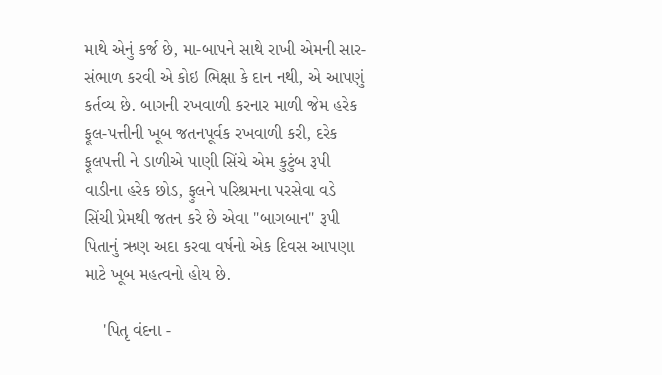માથે એનું કર્જ છે, મા-બાપને સાથે રાખી એમની સાર-સંભાળ કરવી એ કોઇ ભિક્ષા કે દાન નથી, એ આપણું કર્તવ્ય છે. બાગની રખવાળી કરનાર માળી જેમ હરેક ફૂલ-પત્તીની ખૂબ જતનપૂર્વક રખવાળી કરી, દરેક ફૂલપત્તી ને ડાળીએ પાણી સિંચે એમ કુટુંબ રૂપી વાડીના હરેક છોડ, ફુલને પરિશ્રમના પરસેવા વડે સિંચી પ્રેમથી જતન કરે છે એવા "બાગબાન" રૂપી પિતાનું ઋણ અદા કરવા વર્ષનો એક દિવસ આપણા માટે ખૂબ મહત્વનો હોય છે.

    'પિતૃ વંદના -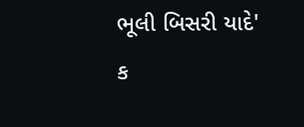ભૂલી બિસરી યાદે' ક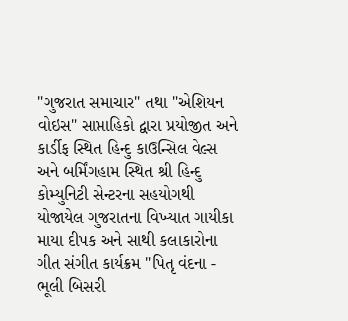"ગુજરાત સમાચાર" તથા "એશિયન વોઇસ" સાપ્તાહિકો દ્વારા પ્રયોજીત અને કાર્ડીફ સ્થિત હિન્દુ કાઉન્સિલ વેલ્સ અને બર્મિંગહામ સ્થિત શ્રી હિન્દુ કોમ્યુનિટી સેન્ટરના સહયોગથી યોજાયેલ ગુજરાતના વિખ્યાત ગાયીકા માયા દીપક અને સાથી કલાકારોના ગીત સંગીત કાર્યક્રમ "પિતૃ વંદના - ભૂલી બિસરી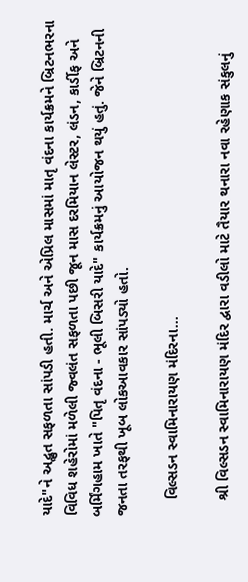યાદે"ને અદ્ભુત સફળતા સાંપડી હતી. માર્ચ અને એપ્રિલ માસમાં માતૃ વંદના કાર્યક્રમને બ્રિટનભરના વિવિધ શહેરોમાં મળેલી જ્વલંત સફળતા પછી જૂન માસ દરમિયાન લેસ્ટર, લંડન, કાર્ડીફ અને બર્મિંગહામ ખાતે "પિતૃ વંદના - ભૂલી બિસરી યાદે" કાર્યક્રમનું આયોજન થયું હતું. જેને બ્રિટનની જનતા તરફથી ખૂબ લોકઆવકાર સાંપડ્યો હતો.

    વિલ્સડન સ્વામિનારાયણ મંદિરના...

    શ્રી વિલ્સડન સ્વામિનારાયણ મંદિર દ્વારા વડીલો માટે તૈયાર થનારા નવા રહેણાક સંકુલનું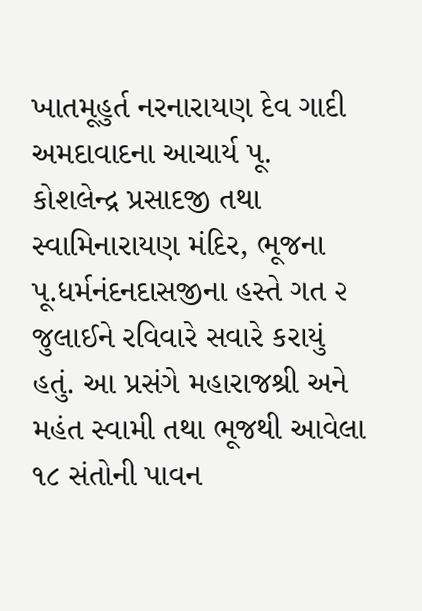ખાતમૂહુર્ત નરનારાયણ દેવ ગાદી અમદાવાદના આચાર્ય પૂ. કોશલેન્દ્ર પ્રસાદજી તથા સ્વામિનારાયણ મંદિર, ભૂજના પૂ.ધર્મનંદનદાસજીના હસ્તે ગત ૨ જુલાઈને રવિવારે સવારે કરાયું હતું. આ પ્રસંગે મહારાજશ્રી અને મહંત સ્વામી તથા ભૂજથી આવેલા ૧૮ સંતોની પાવન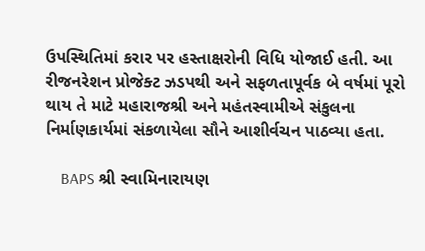ઉપસ્થિતિમાં કરાર પર હસ્તાક્ષરોની વિધિ યોજાઈ હતી. આ રીજનરેશન પ્રોજેક્ટ ઝડપથી અને સફળતાપૂર્વક બે વર્ષમાં પૂરો થાય તે માટે મહારાજશ્રી અને મહંતસ્વામીએ સંકુલના નિર્માણકાર્યમાં સંકળાયેલા સૌને આશીર્વચન પાઠવ્યા હતા.

    BAPS શ્રી સ્વામિનારાયણ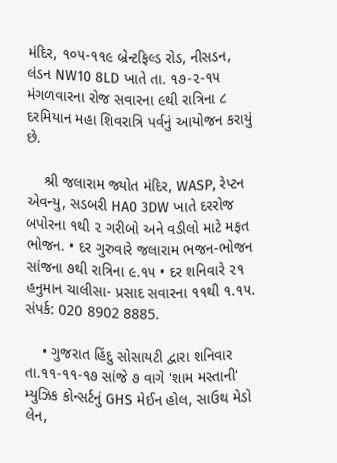મંદિર, ૧૦૫-૧૧૯ બ્રેન્ટફિલ્ડ રોડ, નીસડન, લંડન NW10 8LD ખાતે તા. ૧૭-૨-૧૫ મંગળવારના રોજ સવારના ૯થી રાત્રિના ૮ દરમિયાન મહા શિવરાત્રિ પર્વનું આયોજન કરાયું છે.

    શ્રી જલારામ જ્યોત મંદિર, WASP, રેપ્ટન એવન્યુ, સડબરી HA0 3DW ખાતે દરરોજ બપોરના ૧થી ૨ ગરીબો અને વડીલો માટે મફત ભોજન. • દર ગુરુવારે જલારામ ભજન-ભોજન સાંજના ૭થી રાત્રિના ૯.૧૫ • દર શનિવારે ૨૧ હનુમાન ચાલીસા- પ્રસાદ સવારના ૧૧થી ૧.૧૫. સંપર્ક: 020 8902 8885.

    • ગુજરાત હિંદુ સોસાયટી દ્વારા શનિવાર તા.૧૧-૧૧-૧૭ સાંજે ૭ વાગે 'શામ મસ્તાની' મ્યુઝિક કોન્સર્ટનું GHS મેઈન હોલ, સાઉથ મેડો લેન,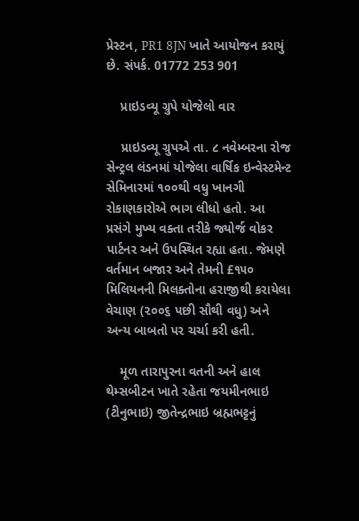પ્રેસ્ટન, PR1 8JN ખાતે આયોજન કરાયું છે. સંપર્ક. 01772 253 901

    પ્રાઇડવ્યૂ ગ્રુપે યોજેલો વાર

    પ્રાઇડવ્યૂ ગ્રુપએ તા. ૮ નવેમ્બરના રોજ સેન્ટ્રલ લંડનમાં યોજેલા વાર્ષિક ઇન્વેસ્ટમેન્ટ સેમિનારમાં ૧૦૦થી વધુ ખાનગી રોકાણકારોએ ભાગ લીધો હતો. આ પ્રસંગે મુખ્ય વક્તા તરીકે જ્યોર્જ વોકર પાર્ટનર અને ઉપસ્થિત રહ્યા હતા. જેમણે વર્તમાન બજાર અને તેમની £૧૫૦ મિલિયનની મિલક્તોના હરાજીથી કરાયેલા વેચાણ (૨૦૦૬ પછી સૌથી વધુ) અને અન્ય બાબતો પર ચર્ચા કરી હતી.

    મૂળ તારાપુરના વતની અને હાલ થેમ્સબીટન ખાતે રહેતા જયમીનભાઇ (ટીનુભાઇ) જીતેન્દ્રભાઇ બ્રહ્મભટ્ટનું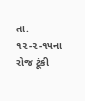તા. ૧૨-૨-૧૫ના રોજ ટૂંકી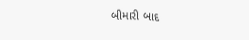બીમારી બાદ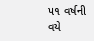૫૧ વર્ષની વયે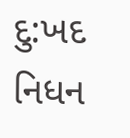દુ:ખદ નિધન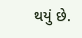થયું છે.